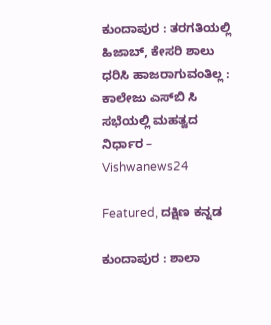ಕುಂದಾಪುರ : ತರಗತಿಯಲ್ಲಿ ಹಿಜಾಬ್, ಕೇಸರಿ ಶಾಲು ಧರಿಸಿ ಹಾಜರಾಗುವಂತಿಲ್ಲ : ಕಾಲೇಜು ಎಸ್‌ಬಿ ಸಿ ಸಭೆಯಲ್ಲಿ ಮಹತ್ವದ ನಿರ್ಧಾರ – Vishwanews24

Featured, ದಕ್ಷಿಣ ಕನ್ನಡ

ಕುಂದಾಪುರ : ಶಾಲಾ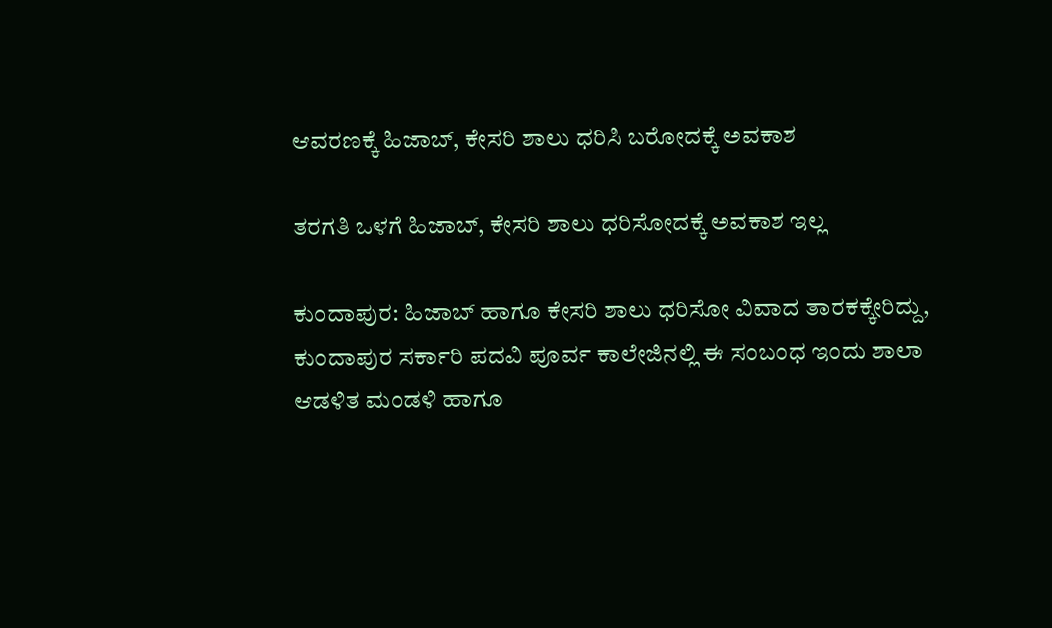ಆವರಣಕ್ಕೆ ಹಿಜಾಬ್, ಕೇಸರಿ ಶಾಲು ಧರಿಸಿ ಬರೋದಕ್ಕೆ ಅವಕಾಶ

ತರಗತಿ ಒಳಗೆ ಹಿಜಾಬ್, ಕೇಸರಿ ಶಾಲು ಧರಿಸೋದಕ್ಕೆ ಅವಕಾಶ ಇಲ್ಲ

ಕುಂದಾಪುರ: ಹಿಜಾಬ್ ಹಾಗೂ ಕೇಸರಿ ಶಾಲು ಧರಿಸೋ ವಿವಾದ ತಾರಕಕ್ಕೇರಿದ್ದು, ಕುಂದಾಪುರ ಸರ್ಕಾರಿ ಪದವಿ ಪೂರ್ವ ಕಾಲೇಜಿನಲ್ಲಿ ಈ ಸಂಬಂಧ ಇಂದು ಶಾಲಾ ಆಡಳಿತ ಮಂಡಳಿ ಹಾಗೂ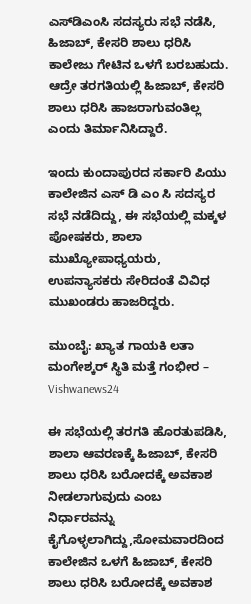ಎಸ್‌ಡಿಎಂಸಿ ಸದಸ್ಯರು ಸಭೆ ನಡೆಸಿ, ಹಿಜಾಬ್, ಕೇಸರಿ ಶಾಲು ಧರಿಸಿ ಕಾಲೇಜು ಗೇಟಿನ ಒಳಗೆ ಬರಬಹುದು. ಆದ್ರೇ ತರಗತಿಯಲ್ಲಿ ಹಿಜಾಬ್, ಕೇಸರಿ ಶಾಲು ಧರಿಸಿ ಹಾಜರಾಗುವಂತಿಲ್ಲ ಎಂದು ತಿರ್ಮಾನಿಸಿದ್ದಾರೆ.

ಇಂದು ಕುಂದಾಪುರದ ಸರ್ಕಾರಿ ಪಿಯು ಕಾಲೇಜಿನ ಎಸ್ ಡಿ ಎಂ ಸಿ ಸದಸ್ಯರ ಸಭೆ ನಡೆದಿದ್ದು, ಈ ಸಭೆಯಲ್ಲಿ ಮಕ್ಕಳ ಪೋಷಕರು, ಶಾಲಾ ಮುಖ್ಯೋಪಾಧ್ಯಯರು, ಉಪನ್ಯಾಸಕರು ಸೇರಿದಂತೆ ವಿವಿಧ ಮುಖಂಡರು ಹಾಜರಿದ್ದರು.

ಮುಂಬೈ: ಖ್ಯಾತ ಗಾಯಕಿ ಲತಾ ಮಂಗೇಶ್ಕರ್ ಸ್ಥಿತಿ ಮತ್ತೆ ಗಂಭೀರ – Vishwanews24

ಈ ಸಭೆಯಲ್ಲಿ ತರಗತಿ ಹೊರತುಪಡಿಸಿ, ಶಾಲಾ ಆವರಣಕ್ಕೆ ಹಿಜಾಬ್, ಕೇಸರಿ ಶಾಲು ಧರಿಸಿ ಬರೋದಕ್ಕೆ ಅವಕಾಶ ನೀಡಲಾಗುವುದು ಎಂಬ ನಿರ್ಧಾರವನ್ನು ಕೈಗೊಳ್ಳಲಾಗಿದ್ದು,ಸೋಮವಾರದಿಂದ ಕಾಲೇಜಿನ ಒಳಗೆ ಹಿಜಾಬ್, ಕೇಸರಿ ಶಾಲು ಧರಿಸಿ ಬರೋದಕ್ಕೆ ಅವಕಾಶ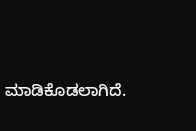ಮಾಡಿಕೊಡಲಾಗಿದೆ.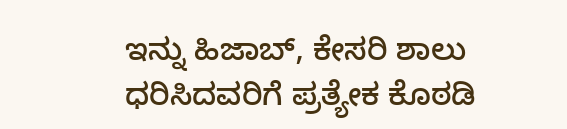ಇನ್ನು ಹಿಜಾಬ್, ಕೇಸರಿ ಶಾಲು ಧರಿಸಿದವರಿಗೆ ಪ್ರತ್ಯೇಕ ಕೊಠಡಿ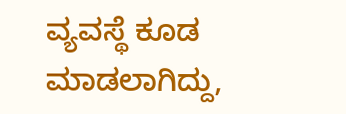ವ್ಯವಸ್ಥೆ ಕೂಡ ಮಾಡಲಾಗಿದ್ದು,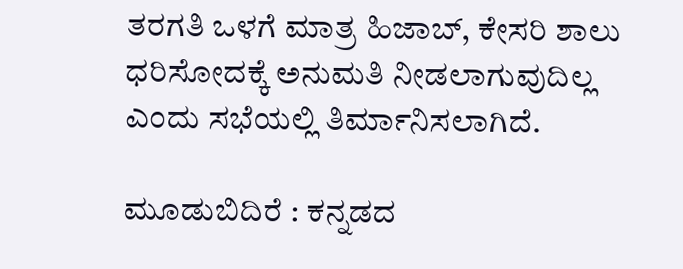ತರಗತಿ ಒಳಗೆ ಮಾತ್ರ ಹಿಜಾಬ್, ಕೇಸರಿ ಶಾಲು ಧರಿಸೋದಕ್ಕೆ ಅನುಮತಿ ನೀಡಲಾಗುವುದಿಲ್ಲ ಎಂದು ಸಭೆಯಲ್ಲಿ ತಿರ್ಮಾನಿಸಲಾಗಿದೆ.

ಮೂಡುಬಿದಿರೆ : ಕನ್ನಡದ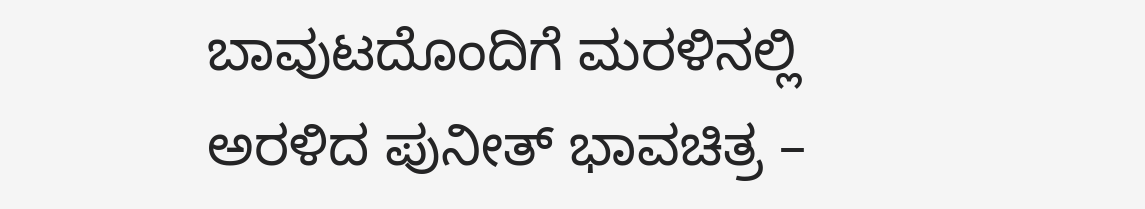ಬಾವುಟದೊಂದಿಗೆ ಮರಳಿನಲ್ಲಿ ಅರಳಿದ ಪುನೀತ್ ಭಾವಚಿತ್ರ –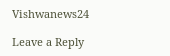Vishwanews24

Leave a Reply